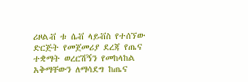ሪዞልቭ ቱ ሴቭ ላይቭስ የተሰኘው ድርጅት የመጀመሪያ ደረጃ የጤና ተቋማት ወረርሽኝን የመከላከል አቅማቸውን ለማሳደግ ከጤና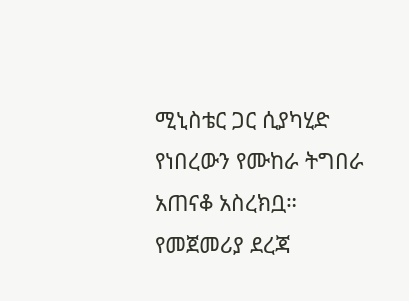ሚኒስቴር ጋር ሲያካሂድ የነበረውን የሙከራ ትግበራ አጠናቆ አስረክቧ።
የመጀመሪያ ደረጃ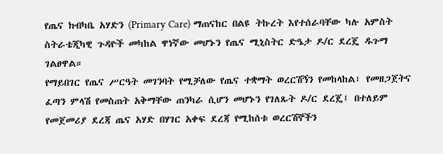የጤና ክብካቤ አሃድን (Primary Care) ማጠናከር በልዩ ትኩረት እየተሰራባቸው ካሉ አምስት ስትራቴጂካዊ ጉዳዮች መካከል ዋነኛው መሆኑን የጤና ሚኒስትር ድዔታ ዶ/ር ደረጄ ዱጉማ ገልፀዋል።
የማይበገር የጤና ሥርዓት መገንባት የሚቻለው የጤና ተቋማት ወረርሽኝን የመከላከል፣ የመዘጋጀትና ፈጣን ምላሽ የመስጠት አቅማቸው ጠንካራ ሲሆን መሆኑን የገለጹት ዶ/ር ደረጄ፤ በተለይም የመጀመሪያ ደረጃ ጤና አሃድ በሃገር አቀፍ ደረጃ የሚከሰቱ ወረርሽኞችን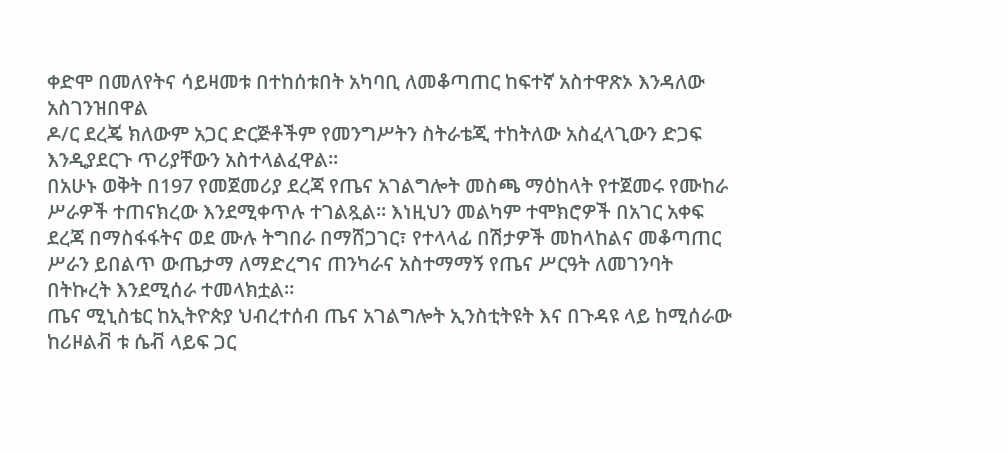ቀድሞ በመለየትና ሳይዛመቱ በተከሰቱበት አካባቢ ለመቆጣጠር ከፍተኛ አስተዋጽኦ እንዳለው አስገንዝበዋል
ዶ/ር ደረጄ ክለውም አጋር ድርጅቶችም የመንግሥትን ስትራቴጂ ተከትለው አስፈላጊውን ድጋፍ እንዲያደርጉ ጥሪያቸውን አስተላልፈዋል።
በአሁኑ ወቅት በ197 የመጀመሪያ ደረጃ የጤና አገልግሎት መስጫ ማዕከላት የተጀመሩ የሙከራ ሥራዎች ተጠናክረው እንደሚቀጥሉ ተገልጿል። እነዚህን መልካም ተሞክሮዎች በአገር አቀፍ ደረጃ በማስፋፋትና ወደ ሙሉ ትግበራ በማሸጋገር፣ የተላላፊ በሽታዎች መከላከልና መቆጣጠር ሥራን ይበልጥ ውጤታማ ለማድረግና ጠንካራና አስተማማኝ የጤና ሥርዓት ለመገንባት በትኩረት እንደሚሰራ ተመላክቷል።
ጤና ሚኒስቴር ከኢትዮጵያ ህብረተሰብ ጤና አገልግሎት ኢንስቲትዩት እና በጉዳዩ ላይ ከሚሰራው ከሪዞልቭ ቱ ሴቭ ላይፍ ጋር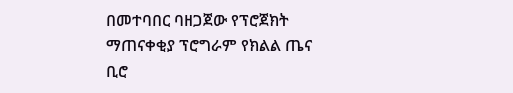በመተባበር ባዘጋጀው የፕሮጀክት ማጠናቀቂያ ፕሮግራም የክልል ጤና ቢሮ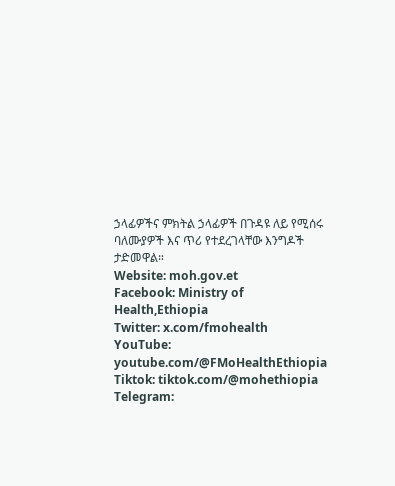ኃላፊዎችና ምክትል ኃላፊዎች በጉዳዩ ለይ የሚሰሩ ባለሙያዎች እና ጥሪ የተደረገላቸው እንግዶች ታድመዋል።
Website: moh.gov.et
Facebook: Ministry of Health,Ethiopia
Twitter: x.com/fmohealth
YouTube: youtube.com/@FMoHealthEthiopia
Tiktok: tiktok.com/@mohethiopia
Telegram: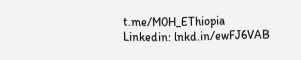t.me/M0H_EThiopia
Linkedin: lnkd.in/ewFJ6VAB